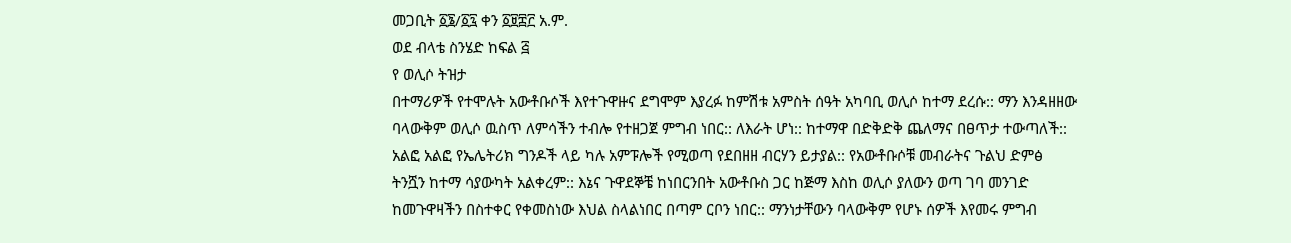መጋቢት ፩፮/፩፯ ቀን ፩፱፰፫ አ.ም.
ወደ ብላቴ ስንሄድ ከፍል ፭
የ ወሊሶ ትዝታ
በተማሪዎች የተሞሉት አውቶቡሶች እየተጉዋዙና ደግሞም እያረፉ ከምሽቱ አምስት ሰዓት አካባቢ ወሊሶ ከተማ ደረሱ:: ማን እንዳዘዘው ባላውቅም ወሊሶ ዉስጥ ለምሳችን ተብሎ የተዘጋጀ ምግብ ነበር:: ለእራት ሆነ:: ከተማዋ በድቅድቅ ጨለማና በፀጥታ ተውጣለች:: አልፎ አልፎ የኤሌትሪክ ግንዶች ላይ ካሉ አምፑሎች የሚወጣ የደበዘዘ ብርሃን ይታያል:: የአውቶቡሶቹ መብራትና ጉልህ ድምፅ ትንሿን ከተማ ሳያውካት አልቀረም:: እኔና ጉዋደኞቼ ከነበርንበት አውቶቡስ ጋር ከጅማ እስከ ወሊሶ ያለውን ወጣ ገባ መንገድ ከመጉዋዛችን በስተቀር የቀመስነው እህል ስላልነበር በጣም ርቦን ነበር:: ማንነታቸውን ባላውቅም የሆኑ ሰዎች እየመሩ ምግብ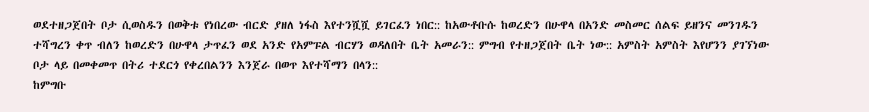ወደተዘጋጀበት ቦታ ሲወስዱን በወቅቱ የነበረው ብርድ ያዘለ ነፋስ እየተንሿሿ ይገርፈን ነበር:: ከአውቶቡሱ ከወረድን በሁዋላ በአንድ መስመር ሰልፍ ይዘንና መንገዱን ተሻግረን ቀጥ ብለን ከወረድን በሁዋላ ታጥፈን ወደ አንድ የአምፑል ብርሃን ወዳለበት ቤት አመራን:: ምግብ የተዘጋጀበት ቤት ነው:: አምስት አምስት እየሆንን ያገኘነው ቦታ ላይ በመቀመጥ በትሪ ተደርጎ የቀረበልንን እንጀራ በወጥ እየተሻማን በላን::
ከምግቡ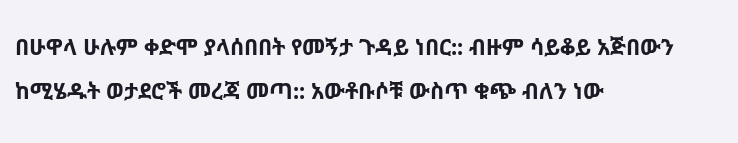በሁዋላ ሁሉም ቀድሞ ያላሰበበት የመኝታ ጉዳይ ነበር:: ብዙም ሳይቆይ አጅበውን ከሚሄዱት ወታደሮች መረጃ መጣ:: አውቶቡሶቹ ውስጥ ቁጭ ብለን ነው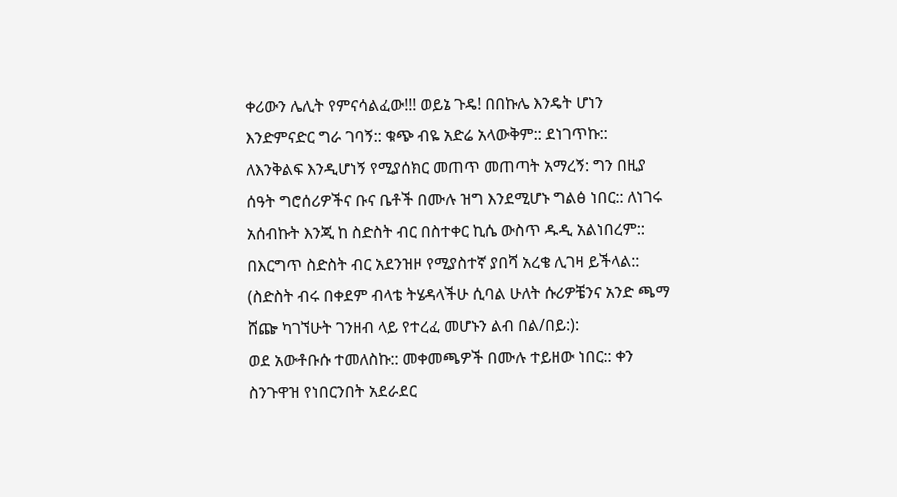ቀሪውን ሌሊት የምናሳልፈው!!! ወይኔ ጉዴ! በበኩሌ እንዴት ሆነን እንድምናድር ግራ ገባኝ:: ቁጭ ብዬ አድሬ አላውቅም:: ደነገጥኩ:: ለእንቅልፍ እንዲሆነኝ የሚያሰክር መጠጥ መጠጣት አማረኝ: ግን በዚያ ሰዓት ግሮሰሪዎችና ቡና ቤቶች በሙሉ ዝግ እንደሚሆኑ ግልፅ ነበር:: ለነገሩ አሰብኩት እንጂ ከ ስድስት ብር በስተቀር ኪሴ ውስጥ ዱዲ አልነበረም:: በእርግጥ ስድስት ብር አደንዝዞ የሚያስተኛ ያበሻ አረቄ ሊገዛ ይችላል:: (ስድስት ብሩ በቀደም ብላቴ ትሄዳላችሁ ሲባል ሁለት ሱሪዎቼንና አንድ ጫማ ሸጬ ካገኘሁት ገንዘብ ላይ የተረፈ መሆኑን ልብ በል/በይ:):
ወደ አውቶቡሱ ተመለስኩ:: መቀመጫዎች በሙሉ ተይዘው ነበር:: ቀን ስንጉዋዝ የነበርንበት አደራደር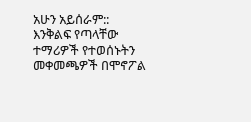አሁን አይሰራም:: እንቅልፍ የጣላቸው ተማሪዎች የተወሰኑትን መቀመጫዎች በሞኖፖል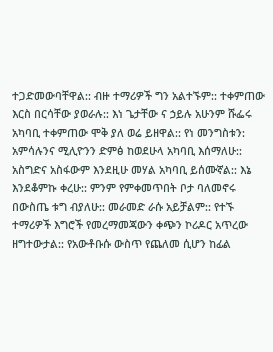ተጋድመውባቸዋል:: ብዙ ተማሪዎች ግን አልተኙም:: ተቀምጠው እርስ በርሳቸው ያወራሉ:: እነ ጌታቸው ና ኃይሉ አሁንም ሹፌሩ አካባቢ ተቀምጠው ሞቅ ያለ ወሬ ይዘዋል:: የነ መንግስቱን: አምሳሉንና ሚሊዮንን ድምፅ ከወደሁላ አካባቢ እሰማለሁ:: አስግድና አስፋውም እንደዚሁ መሃል አካባቢ ይሰሙኛል:: እኔ እንደቆምኩ ቀረሁ:: ምንም የምቀመጥበት ቦታ ባለመኖሩ በውስጤ ቱግ ብያለሁ:: መራመድ ራሱ አይቻልም:: የተኙ ተማሪዎች እግሮች የመረማመጃውን ቀጭን ኮሪዶር አጥረው ዘግተውታል:: የአውቶቡሱ ውስጥ የጨለመ ሲሆን ከፊል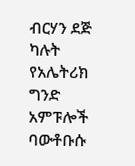ብርሃን ደጅ ካሉት የአሌትሪክ ግንድ አምፑሎች ባውቶቡሱ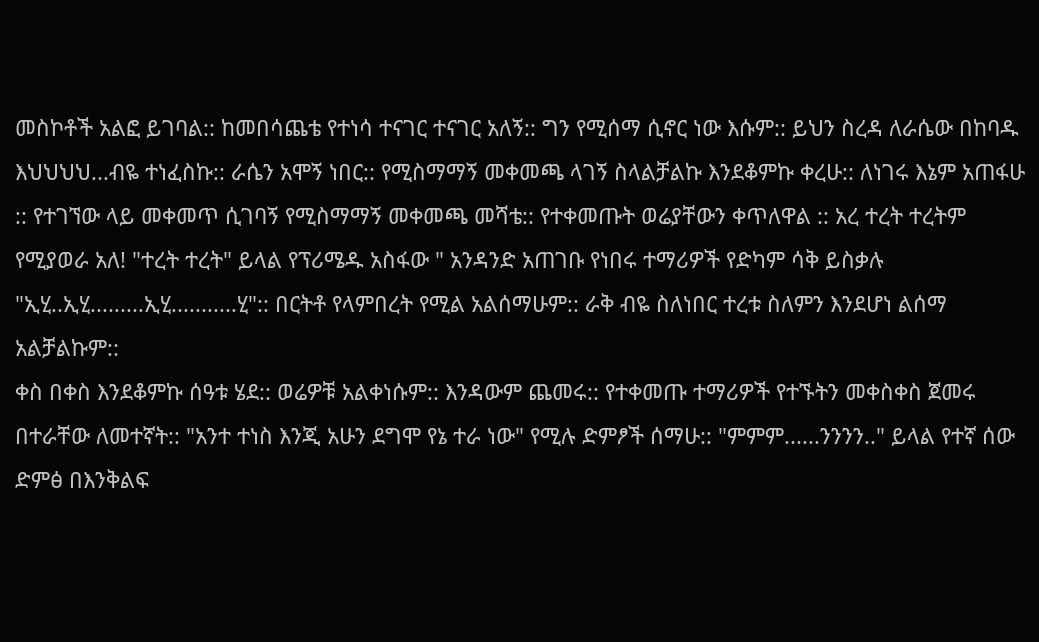መስኮቶች አልፎ ይገባል:: ከመበሳጨቴ የተነሳ ተናገር ተናገር አለኝ:: ግን የሚሰማ ሲኖር ነው እሱም:: ይህን ስረዳ ለራሴው በከባዱ እህህህህ...ብዬ ተነፈስኩ:: ራሴን አሞኝ ነበር:: የሚስማማኝ መቀመጫ ላገኝ ስላልቻልኩ እንደቆምኩ ቀረሁ:: ለነገሩ እኔም አጠፋሁ :: የተገኘው ላይ መቀመጥ ሲገባኝ የሚስማማኝ መቀመጫ መሻቴ:: የተቀመጡት ወሬያቸውን ቀጥለዋል :: አረ ተረት ተረትም የሚያወራ አለ! "ተረት ተረት" ይላል የፕሪሜዱ አስፋው " አንዳንድ አጠገቡ የነበሩ ተማሪዎች የድካም ሳቅ ይስቃሉ "ኢሂ..ኢሂ.........ኢሂ...........ሂ":: በርትቶ የላምበረት የሚል አልሰማሁም:: ራቅ ብዬ ስለነበር ተረቱ ስለምን እንደሆነ ልሰማ አልቻልኩም::
ቀስ በቀስ እንደቆምኩ ሰዓቱ ሄደ:: ወሬዎቹ አልቀነሱም:: እንዳውም ጨመሩ:: የተቀመጡ ተማሪዎች የተኙትን መቀስቀስ ጀመሩ በተራቸው ለመተኛት:: "አንተ ተነስ እንጂ አሁን ደግሞ የኔ ተራ ነው" የሚሉ ድምፆች ሰማሁ:: "ምምም......ንንንን.." ይላል የተኛ ሰው ድምፅ በእንቅልፍ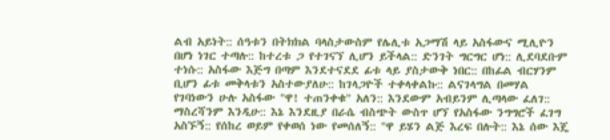ልብ አይነት:: ሰዓቱን በትክክል ባላስታውስም የሌሊቱ አጋማሽ ላይ አስፋውና ሚሊዮን በሆነ ነገር ተጣሉ:: ከተረቱ ጋ የተገናኘ ሊሆን ይችላል:: ድንገት ግርግር ሆነ:: ሊደባደቡም ተነሱ:: አስፋው እጅግ በጣም እንደተናደደ ፊቱ ላይ ያስታውቅ ነበር:: በከፊል ብርሃንም ቢሆን ፊቱ መቅላቱን አስተውያለሁ:: ከገላጋዮች ተቀላቀልኩ:: ልናገላግል በመሃል የገባነውን ሁሉ አስፋው "ዋ! ተጠንቀቁ" አለን:: እንደውም አብይንም ሊጣላው ፈለገ:: ማስረሻንም እንዲሁ:: እኔ እንደዚያ በራሴ ብስጭት ውስጥ ሆኘ የአስፋው ንግግሮች ፈገግ አስኙኝ:: የሰከረ ወይም የቀወሰ ነው የመሰለኝ:: "ዋ ይሄን ልጅ እረፍ በሉት:: እኔ ሰው እጄ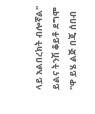ላይ አልበረክት ብሎኛል" ይልና ትንሽ ቆይቶ ደግሞ "ዋ ይሄ ልጅ በጄ ሰበብ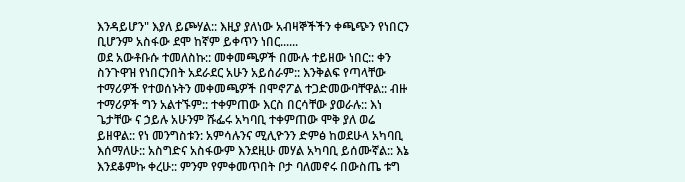እንዳይሆን" እያለ ይጮሃል:: እዚያ ያለነው አብዛኞችችን ቀጫጭን የነበርን ቢሆንም አስፋው ደሞ ከኛም ይቀጥን ነበር......
ወደ አውቶቡሱ ተመለስኩ:: መቀመጫዎች በሙሉ ተይዘው ነበር:: ቀን ስንጉዋዝ የነበርንበት አደራደር አሁን አይሰራም:: እንቅልፍ የጣላቸው ተማሪዎች የተወሰኑትን መቀመጫዎች በሞኖፖል ተጋድመውባቸዋል:: ብዙ ተማሪዎች ግን አልተኙም:: ተቀምጠው እርስ በርሳቸው ያወራሉ:: እነ ጌታቸው ና ኃይሉ አሁንም ሹፌሩ አካባቢ ተቀምጠው ሞቅ ያለ ወሬ ይዘዋል:: የነ መንግስቱን: አምሳሉንና ሚሊዮንን ድምፅ ከወደሁላ አካባቢ እሰማለሁ:: አስግድና አስፋውም እንደዚሁ መሃል አካባቢ ይሰሙኛል:: እኔ እንደቆምኩ ቀረሁ:: ምንም የምቀመጥበት ቦታ ባለመኖሩ በውስጤ ቱግ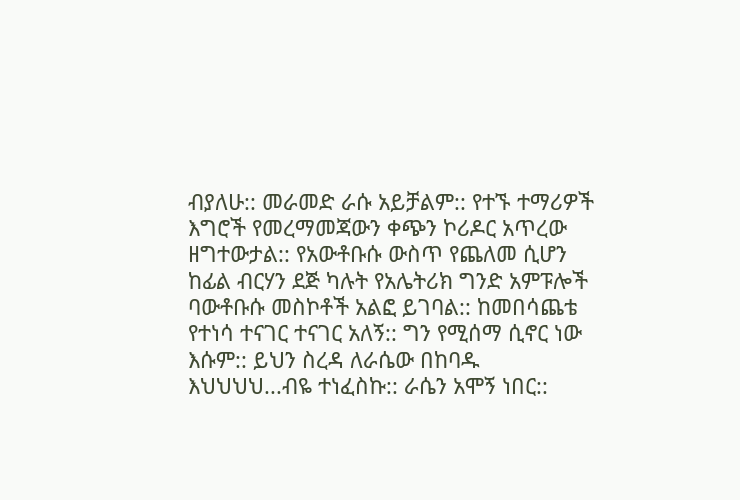ብያለሁ:: መራመድ ራሱ አይቻልም:: የተኙ ተማሪዎች እግሮች የመረማመጃውን ቀጭን ኮሪዶር አጥረው ዘግተውታል:: የአውቶቡሱ ውስጥ የጨለመ ሲሆን ከፊል ብርሃን ደጅ ካሉት የአሌትሪክ ግንድ አምፑሎች ባውቶቡሱ መስኮቶች አልፎ ይገባል:: ከመበሳጨቴ የተነሳ ተናገር ተናገር አለኝ:: ግን የሚሰማ ሲኖር ነው እሱም:: ይህን ስረዳ ለራሴው በከባዱ እህህህህ...ብዬ ተነፈስኩ:: ራሴን አሞኝ ነበር::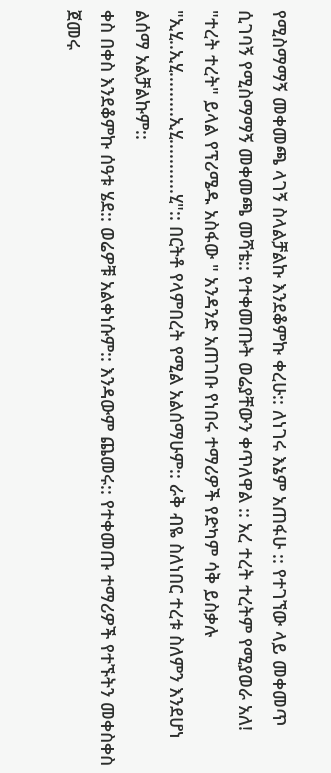የሚስማማኝ መቀመጫ ላገኝ ስላልቻልኩ እንደቆምኩ ቀረሁ:: ለነገሩ እኔም አጠፋሁ :: የተገኘው ላይ መቀመጥ ሲገባኝ የሚስማማኝ መቀመጫ መሻቴ:: የተቀመጡት ወሬያቸውን ቀጥለዋል :: አረ ተረት ተረትም የሚያወራ አለ! "ተረት ተረት" ይላል የፕሪሜዱ አስፋው " አንዳንድ አጠገቡ የነበሩ ተማሪዎች የድካም ሳቅ ይስቃሉ "ኢሂ..ኢሂ.........ኢሂ...........ሂ":: በርትቶ የላምበረት የሚል አልሰማሁም:: ራቅ ብዬ ስለነበር ተረቱ ስለምን እንደሆነ ልሰማ አልቻልኩም::
ቀስ በቀስ እንደቆምኩ ሰዓቱ ሄደ:: ወሬዎቹ አልቀነሱም:: እንዳውም ጨመሩ:: የተቀመጡ ተማሪዎች የተኙትን መቀስቀስ ጀመሩ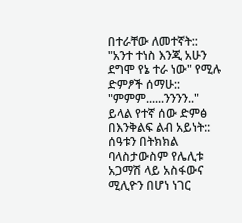በተራቸው ለመተኛት:: "አንተ ተነስ እንጂ አሁን ደግሞ የኔ ተራ ነው" የሚሉ ድምፆች ሰማሁ:: "ምምም......ንንንን.." ይላል የተኛ ሰው ድምፅ በእንቅልፍ ልብ አይነት:: ሰዓቱን በትክክል ባላስታውስም የሌሊቱ አጋማሽ ላይ አስፋውና ሚሊዮን በሆነ ነገር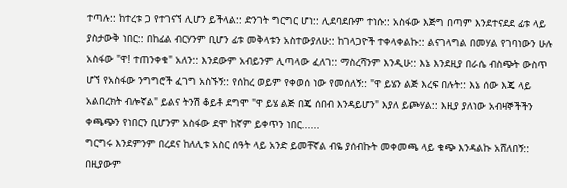ተጣሉ:: ከተረቱ ጋ የተገናኘ ሊሆን ይችላል:: ድንገት ግርግር ሆነ:: ሊደባደቡም ተነሱ:: አስፋው እጅግ በጣም እንደተናደደ ፊቱ ላይ ያስታውቅ ነበር:: በከፊል ብርሃንም ቢሆን ፊቱ መቅላቱን አስተውያለሁ:: ከገላጋዮች ተቀላቀልኩ:: ልናገላግል በመሃል የገባነውን ሁሉ አስፋው "ዋ! ተጠንቀቁ" አለን:: እንደውም አብይንም ሊጣላው ፈለገ:: ማስረሻንም እንዲሁ:: እኔ እንደዚያ በራሴ ብስጭት ውስጥ ሆኘ የአስፋው ንግግሮች ፈገግ አስኙኝ:: የሰከረ ወይም የቀወሰ ነው የመሰለኝ:: "ዋ ይሄን ልጅ እረፍ በሉት:: እኔ ሰው እጄ ላይ አልበረክት ብሎኛል" ይልና ትንሽ ቆይቶ ደግሞ "ዋ ይሄ ልጅ በጄ ሰበብ እንዳይሆን" እያለ ይጮሃል:: እዚያ ያለነው አብዛኞችችን ቀጫጭን የነበርን ቢሆንም አስፋው ደሞ ከኛም ይቀጥን ነበር......
ግርግሩ እንደምንም በረደና ከለሊቱ አስር ሰዓት ላይ አንድ ይመቸኛል ብዬ ያሰብኩት መቀመጫ ላይ ቁጭ እንዳልኩ አሸለበኝ:: በዚያውም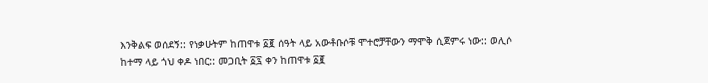እንቅልፍ ወሰደኝ:: የነቃሁትም ከጠዋቱ ፩፪ ሰዓት ላይ አውቶቡሶቹ ሞተሮቻቸውን ማሞቅ ሲጀምሩ ነው:: ወሊሶ ከተማ ላይ ጎህ ቀዶ ነበር:: መጋቢት ፩፯ ቀን ከጠዋቱ ፩፪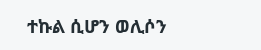ተኩል ሲሆን ወሊሶን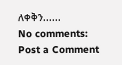ለቀቅን......
No comments:
Post a Comment